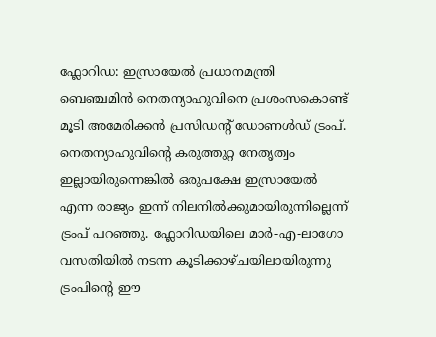ഫ്ലോറിഡ: ഇസ്രായേൽ പ്രധാനമന്ത്രി ബെഞ്ചമിൻ നെതന്യാഹുവിനെ പ്രശംസകൊണ്ട് മൂടി അമേരിക്കൻ പ്രസിഡന്റ് ഡോണൾഡ് ട്രംപ്. നെതന്യാഹുവിന്റെ കരുത്തുറ്റ നേതൃത്വം ഇല്ലായിരുന്നെങ്കിൽ ഒരുപക്ഷേ ഇസ്രായേൽ എന്ന രാജ്യം ഇന്ന് നിലനിൽക്കുമായിരുന്നില്ലെന്ന് ട്രംപ് പറഞ്ഞു. ഫ്ലോറിഡയിലെ മാർ-എ-ലാഗോ വസതിയിൽ നടന്ന കൂടിക്കാഴ്ചയിലായിരുന്നു ട്രംപിന്റെ ഈ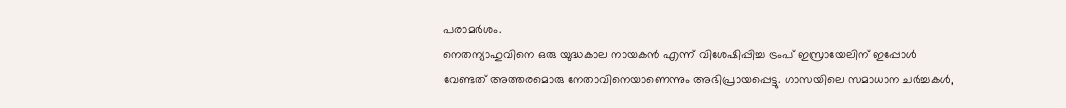പരാമർശം.
നെതന്യാഹുവിനെ ഒരു യുദ്ധകാല നായകൻ എന്ന് വിശേഷിപ്പിച്ച ട്രംപ് ഇസ്രായേലിന് ഇപ്പോൾ വേണ്ടത് അത്തരമൊരു നേതാവിനെയാണെന്നും അഭിപ്രായപ്പെട്ടു. ഗാസയിലെ സമാധാന ചർച്ചകൾ,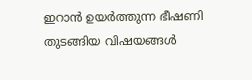ഇറാൻ ഉയർത്തുന്ന ഭീഷണി തുടങ്ങിയ വിഷയങ്ങൾ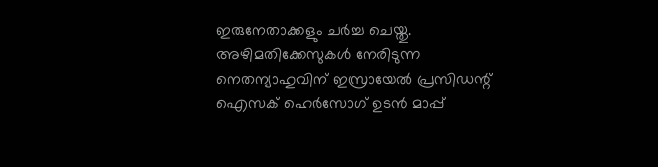ഇരുനേതാക്കളും ചർച്ച ചെയ്തു. അഴിമതിക്കേസുകൾ നേരിടുന്ന നെതന്യാഹുവിന് ഇസ്രായേൽ പ്രസിഡന്റ് ഐസക് ഹെർസോഗ് ഉടൻ മാപ്പ്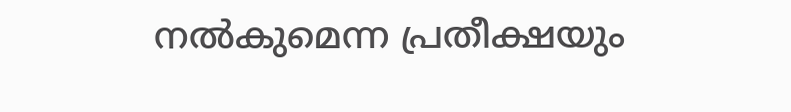നൽകുമെന്ന പ്രതീക്ഷയും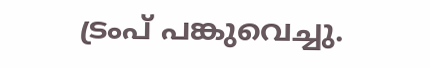ട്രംപ് പങ്കുവെച്ചു.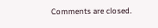Comments are closed.